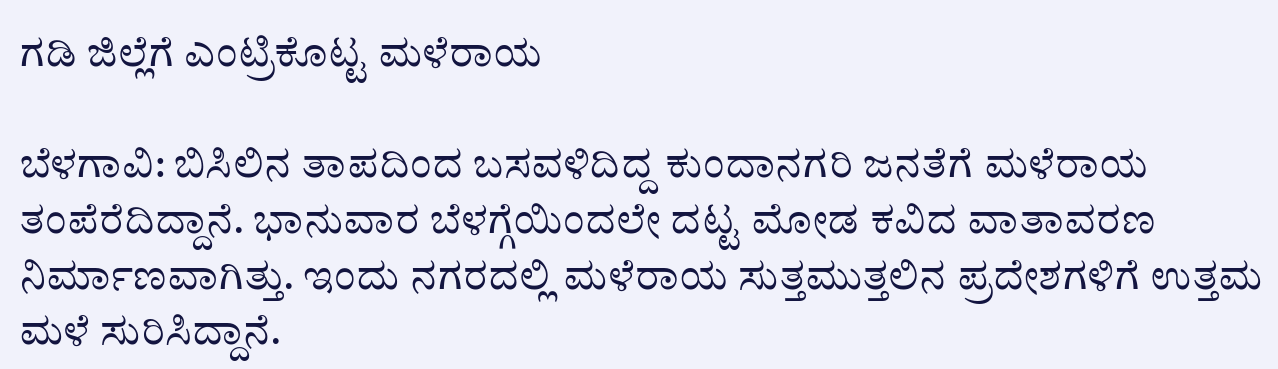ಗಡಿ ಜಿಲ್ಲೆಗೆ ಎಂಟ್ರಿಕೊಟ್ಟ ಮಳೆರಾಯ

ಬೆಳಗಾವಿ: ಬಿಸಿಲಿನ ತಾಪದಿಂದ ಬಸವಳಿದಿದ್ದ ಕುಂದಾನಗರಿ ಜನತೆಗೆ ಮಳೆರಾಯ ತಂಪೆರೆದಿದ್ದಾನೆ. ಭಾನುವಾರ ಬೆಳಗ್ಗೆಯಿಂದಲೇ ದಟ್ಟ ಮೋಡ ಕವಿದ ವಾತಾವರಣ ನಿರ್ಮಾಣವಾಗಿತ್ತು. ಇಂದು ನಗರದಲ್ಲಿ ಮಳೆರಾಯ ಸುತ್ತಮುತ್ತಲಿನ ‌ಪ್ರದೇಶಗಳಿಗೆ ಉತ್ತಮ‌ ಮಳೆ ಸುರಿಸಿದ್ದಾನೆ.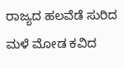ರಾಜ್ಯದ ಹಲವೆಡೆ ಸುರಿದ ಮಳೆ ಮೋಡ ಕವಿದ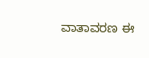ವಾತಾವರಣ ಈ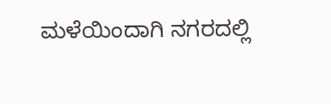ಮಳೆಯಿಂದಾಗಿ ನಗರದಲ್ಲಿ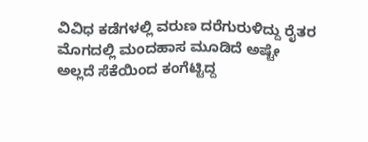ವಿವಿಧ ಕಡೆಗಳಲ್ಲಿ ವರುಣ ದರೆಗುರುಳಿದ್ದು ರೈತರ ಮೊಗದಲ್ಲಿ ಮಂದಹಾಸ ಮೂಡಿದೆ ಅಷ್ಟೇ ಅಲ್ಲದೆ ಸೆಕೆಯಿಂದ ಕಂಗೆಟ್ಟಿದ್ದ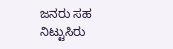ಜನರು ಸಹ ನಿಟ್ಟುಸಿರು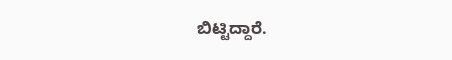ಬಿಟ್ಟಿದ್ದಾರೆ.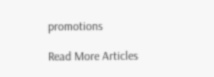promotions

Read More Articles